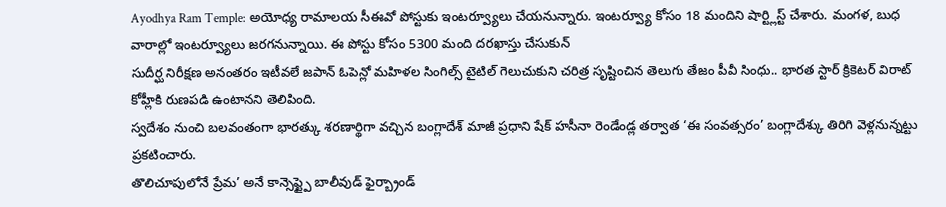Ayodhya Ram Temple: అయోధ్య రామాలయ సీఈవో పోస్టుకు ఇంటర్వ్యూలు చేయనున్నారు. ఇంటర్వ్యూ కోసం 18 మందిని షార్ట్లిస్ట్ చేశారు. మంగళ, బుధ వారాల్లో ఇంటర్వ్యూలు జరగనున్నాయి. ఈ పోస్టు కోసం 5300 మంది దరఖాస్తు చేసుకున్
సుదీర్ఘ నిరీక్షణ అనంతరం ఇటీవలే జపాన్ ఓపెన్లో మహిళల సింగిల్స్ టైటిల్ గెలుచుకుని చరిత్ర సృష్టించిన తెలుగు తేజం పీవీ సింధు.. భారత స్టార్ క్రికెటర్ విరాట్ కోహ్లీకి రుణపడి ఉంటానని తెలిపింది.
స్వదేశం నుంచి బలవంతంగా భారత్కు శరణార్థిగా వచ్చిన బంగ్లాదేశ్ మాజీ ప్రధాని షేక్ హసీనా రెండేండ్ల తర్వాత ‘ఈ సంవత్సరం’ బంగ్లాదేశ్కు తిరిగి వెళ్లనున్నట్టు ప్రకటించారు.
తొలిచూపులోనే ప్రేమ’ అనే కాన్సెప్ట్పై బాలీవుడ్ ఫైర్బ్రాండ్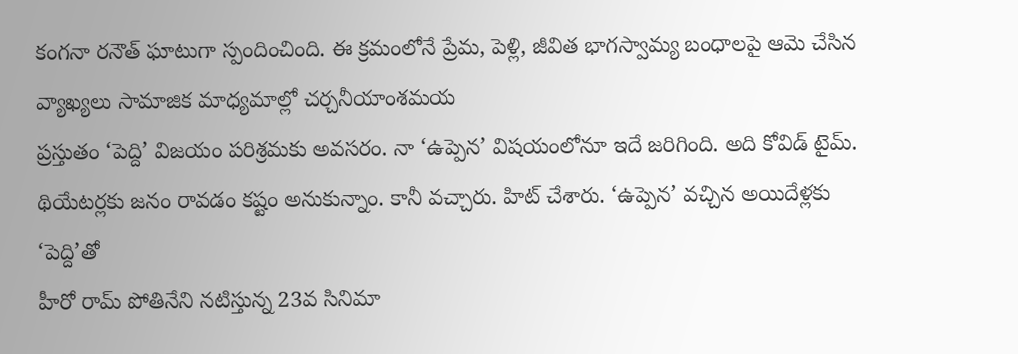కంగనా రనౌత్ ఘాటుగా స్పందించింది. ఈ క్రమంలోనే ప్రేమ, పెళ్లి, జీవిత భాగస్వామ్య బంధాలపై ఆమె చేసిన వ్యాఖ్యలు సామాజిక మాధ్యమాల్లో చర్చనీయాంశమయ
ప్రస్తుతం ‘పెద్ది’ విజయం పరిశ్రమకు అవసరం. నా ‘ఉప్పెన’ విషయంలోనూ ఇదే జరిగింది. అది కోవిడ్ టైమ్. థియేటర్లకు జనం రావడం కష్టం అనుకున్నాం. కానీ వచ్చారు. హిట్ చేశారు. ‘ఉప్పెన’ వచ్చిన అయిదేళ్లకు ‘పెద్ది’తో
హీరో రామ్ పోతినేని నటిస్తున్న 23వ సినిమా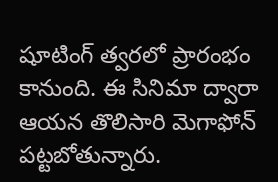షూటింగ్ త్వరలో ప్రారంభం కానుంది. ఈ సినిమా ద్వారా ఆయన తొలిసారి మెగాఫోన్ పట్టబోతున్నారు.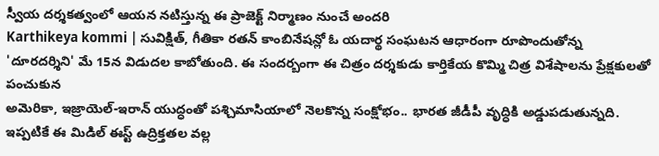స్వీయ దర్శకత్వంలో ఆయన నటిస్తున్న ఈ ప్రాజెక్ట్ నిర్మాణం నుంచే అందరి
Karthikeya kommi | సువిక్షిత్, గీతికా రతన్ కాంబినేషన్లో ఓ యదార్థ సంఘటన ఆధారంగా రూపొందుతోన్న 'దూరదర్శిని' మే 15న విడుదల కాబోతుంది. ఈ సందర్బంగా ఈ చిత్రం దర్శకుడు కార్తికేయ కొమ్మి చిత్ర విశేషాలను ప్రేక్షకులతో పంచుకున
అమెరికా, ఇజ్రాయెల్-ఇరాన్ యుద్ధంతో పశ్చిమాసియాలో నెలకొన్న సంక్షోభం.. భారత జీడీపీ వృద్ధికి అడ్డుపడుతున్నది. ఇప్పటికే ఈ మిడిల్ ఈస్ట్ ఉద్రిక్తతల వల్ల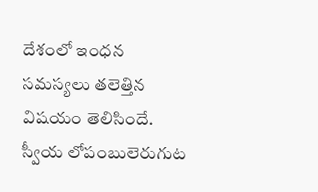దేశంలో ఇంధన సమస్యలు తలెత్తిన విషయం తెలిసిందే.
స్వీయ లోపంబులెరుగుట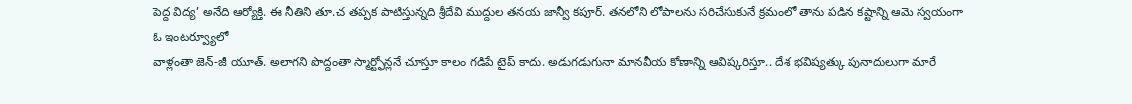పెద్ద విద్య’ అనేది ఆర్యోక్తి. ఈ నీతిని తూ.చ తప్పక పాటిస్తున్నది శ్రీదేవి ముద్దుల తనయ జాన్వీ కపూర్. తనలోని లోపాలను సరిచేసుకునే క్రమంలో తాను పడిన కష్టాన్ని ఆమె స్వయంగా ఓ ఇంటర్వ్యూలో
వాళ్లంతా జెన్-జీ యూత్. అలాగని పొద్దంతా స్మార్ట్ఫోన్లనే చూస్తూ కాలం గడిపే టైప్ కాదు. అడుగడుగునా మానవీయ కోణాన్ని ఆవిష్కరిస్తూ.. దేశ భవిష్యత్కు పునాదులుగా మారే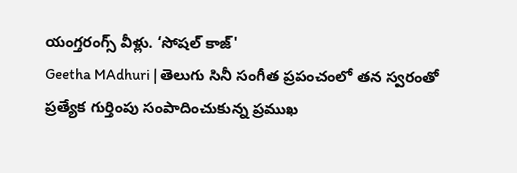యంగ్తరంగ్స్ వీళ్లు. ‘సోషల్ కాజ్'
Geetha MAdhuri | తెలుగు సినీ సంగీత ప్రపంచంలో తన స్వరంతో ప్రత్యేక గుర్తింపు సంపాదించుకున్న ప్రముఖ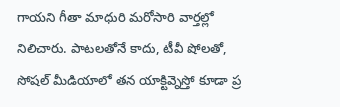గాయని గీతా మాధురి మరోసారి వార్తల్లో నిలిచారు. పాటలతోనే కాదు, టీవీ షోలతో, సోషల్ మీడియాలో తన యాక్టివ్నెస్తో కూడా ప్ర